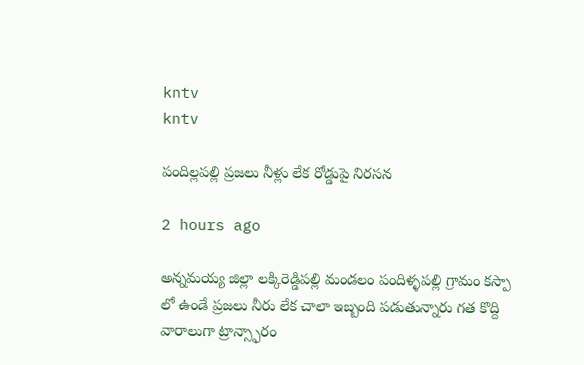kntv
kntv

పందిల్లపల్లి ప్రజలు నీళ్లు లేక రోడ్డుపై నిరసన

2 hours ago

అన్నమయ్య జిల్లా లక్కిరెడ్డిపల్లి మండలం పందిళ్ళపల్లి గ్రామం కస్పా లో ఉండే ప్రజలు నీరు లేక చాలా ఇబ్బంది పడుతున్నారు గత కొద్ది వారాలుగా ట్రాన్స్ఫారం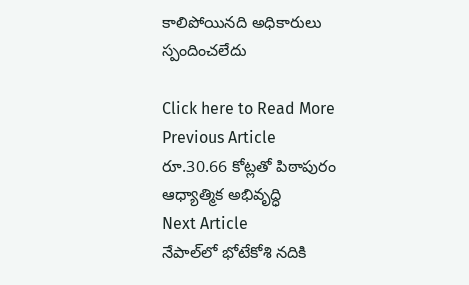కాలిపోయినది అధికారులు స్పందించలేదు

Click here to Read More
Previous Article
రూ.30.66 కోట్లతో పిఠాపురం ఆధ్యాత్మిక అభివృద్ధి
Next Article
నేపాల్‌లో భోటేకోశి నదికి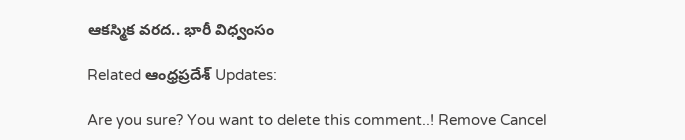ఆకస్మిక వరద.. భారీ విధ్వంసం

Related ఆంధ్రప్రదేశ్ Updates:

Are you sure? You want to delete this comment..! Remove Cancel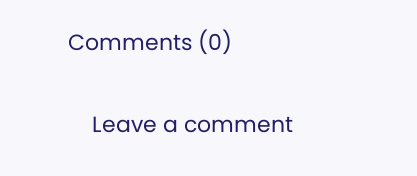Comments (0)

    Leave a comment